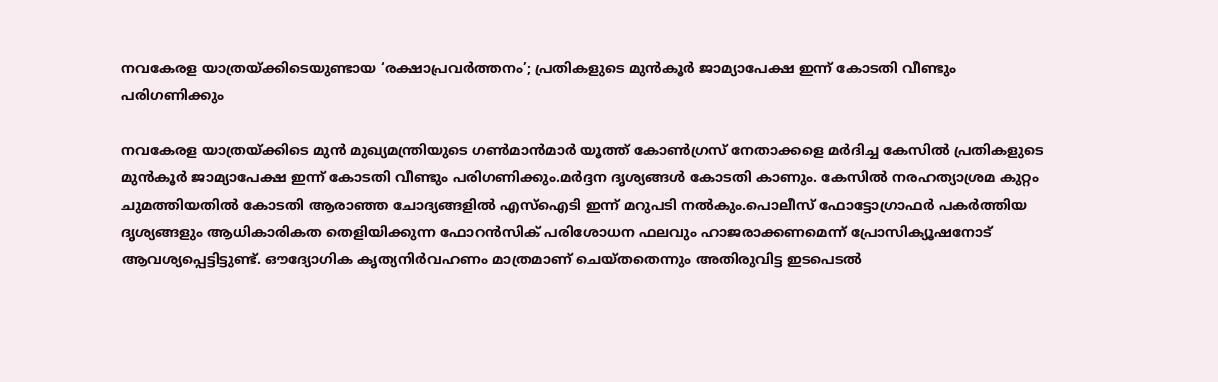നവകേരള യാത്രയ്ക്കിടെയുണ്ടായ ‘രക്ഷാപ്രവര്‍ത്തനം’; പ്രതികളുടെ മുന്‍കൂര്‍ ജാമ്യാപേക്ഷ ഇന്ന് കോടതി വീണ്ടും പരിഗണിക്കും

നവകേരള യാത്രയ്ക്കിടെ മുന്‍ മുഖ്യമന്ത്രിയുടെ ഗണ്‍മാന്‍മാര്‍ യൂത്ത് കോണ്‍ഗ്രസ് നേതാക്കളെ മര്‍ദിച്ച കേസില്‍ പ്രതികളുടെ മുന്‍കൂര്‍ ജാമ്യാപേക്ഷ ഇന്ന് കോടതി വീണ്ടും പരിഗണിക്കും.മര്‍ദ്ദന ദൃശ്യങ്ങള്‍ കോടതി കാണും. കേസില്‍ നരഹത്യാശ്രമ കുറ്റം ചുമത്തിയതില്‍ കോടതി ആരാഞ്ഞ ചോദ്യങ്ങളില്‍ എസ്‌ഐടി ഇന്ന് മറുപടി നല്‍കും.പൊലീസ് ഫോട്ടോഗ്രാഫര്‍ പകര്‍ത്തിയ ദൃശ്യങ്ങളും ആധികാരികത തെളിയിക്കുന്ന ഫോറന്‍സിക് പരിശോധന ഫലവും ഹാജരാക്കണമെന്ന് പ്രോസിക്യൂഷനോട് ആവശ്യപ്പെട്ടിട്ടുണ്ട്. ഔദ്യോഗിക കൃത്യനിര്‍വഹണം മാത്രമാണ് ചെയ്തതെന്നും അതിരുവിട്ട ഇടപെടല്‍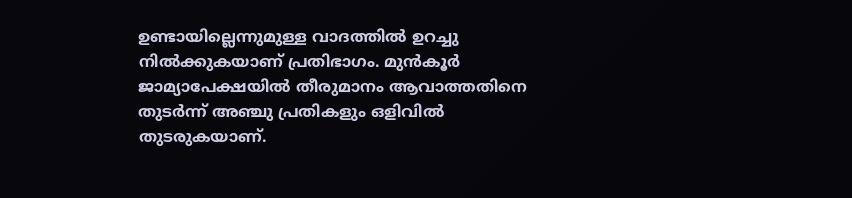ഉണ്ടായില്ലെന്നുമുള്ള വാദത്തില്‍ ഉറച്ചു നില്‍ക്കുകയാണ് പ്രതിഭാഗം. മുന്‍കൂര്‍ ജാമ്യാപേക്ഷയില്‍ തീരുമാനം ആവാത്തതിനെ തുടര്‍ന്ന് അഞ്ചു പ്രതികളും ഒളിവില്‍ തുടരുകയാണ്.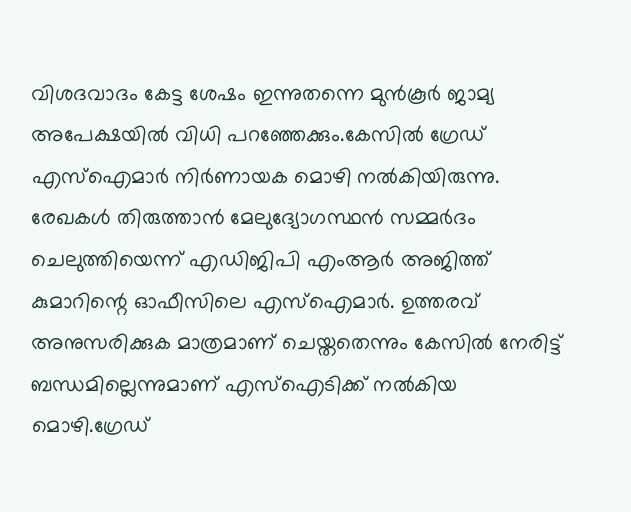വിശദവാദം കേട്ട ശേഷം ഇന്നുതന്നെ മുന്‍കൂര്‍ ജാമ്യ അപേക്ഷയില്‍ വിധി പറഞ്ഞേക്കും.കേസില്‍ ഗ്രേഡ് എസ്‌ഐമാര്‍ നിര്‍ണായക മൊഴി നല്‍കിയിരുന്നു. രേഖകള്‍ തിരുത്താന്‍ മേലുദ്യോഗസ്ഥന്‍ സമ്മര്‍ദം ചെലുത്തിയെന്ന് എഡിജിപി എംആര്‍ അജിത്ത് കുമാറിന്റെ ഓഫീസിലെ എസ്‌ഐമാര്‍. ഉത്തരവ് അനുസരിക്കുക മാത്രമാണ് ചെയ്തതെന്നും കേസില്‍ നേരിട്ട് ബന്ധമില്ലെന്നുമാണ് എസ്‌ഐടിക്ക് നല്‍കിയ മൊഴി.ഗ്രേഡ്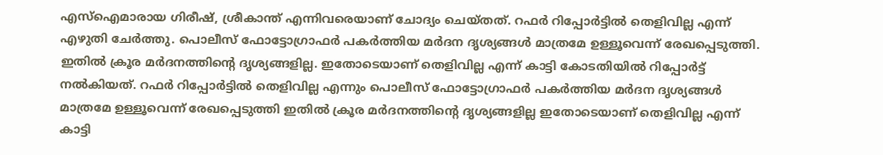എസ്‌ഐമാരായ ഗിരീഷ്, ശ്രീകാന്ത് എന്നിവരെയാണ് ചോദ്യം ചെയ്തത്. റഫര്‍ റിപ്പോര്‍ട്ടില്‍ തെളിവില്ല എന്ന് എഴുതി ചേര്‍ത്തു. പൊലീസ് ഫോട്ടോഗ്രാഫര്‍ പകര്‍ത്തിയ മര്‍ദന ദൃശ്യങ്ങള്‍ മാത്രമേ ഉള്ളൂവെന്ന് രേഖപ്പെടുത്തി. ഇതില്‍ ക്രൂര മര്‍ദനത്തിന്റെ ദൃശ്യങ്ങളില്ല. ഇതോടെയാണ് തെളിവില്ല എന്ന് കാട്ടി കോടതിയില്‍ റിപ്പോര്‍ട്ട് നല്‍കിയത്. റഫര്‍ റിപ്പോര്‍ട്ടില്‍ തെളിവില്ല എന്നും പൊലീസ് ഫോട്ടോഗ്രാഫര്‍ പകര്‍ത്തിയ മര്‍ദന ദൃശ്യങ്ങള്‍ മാത്രമേ ഉള്ളൂവെന്ന് രേഖപ്പെടുത്തി ഇതില്‍ ക്രൂര മര്‍ദനത്തിന്റെ ദൃശ്യങ്ങളില്ല ഇതോടെയാണ് തെളിവില്ല എന്ന് കാട്ടി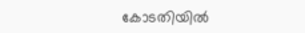കോടതിയില്‍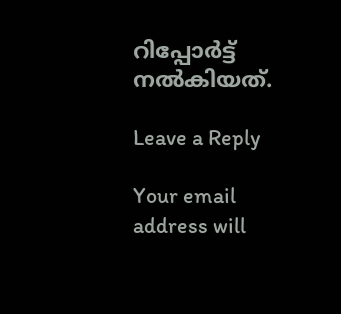റിപ്പോര്‍ട്ട് നല്‍കിയത്.

Leave a Reply

Your email address will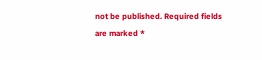not be published. Required fields are marked *